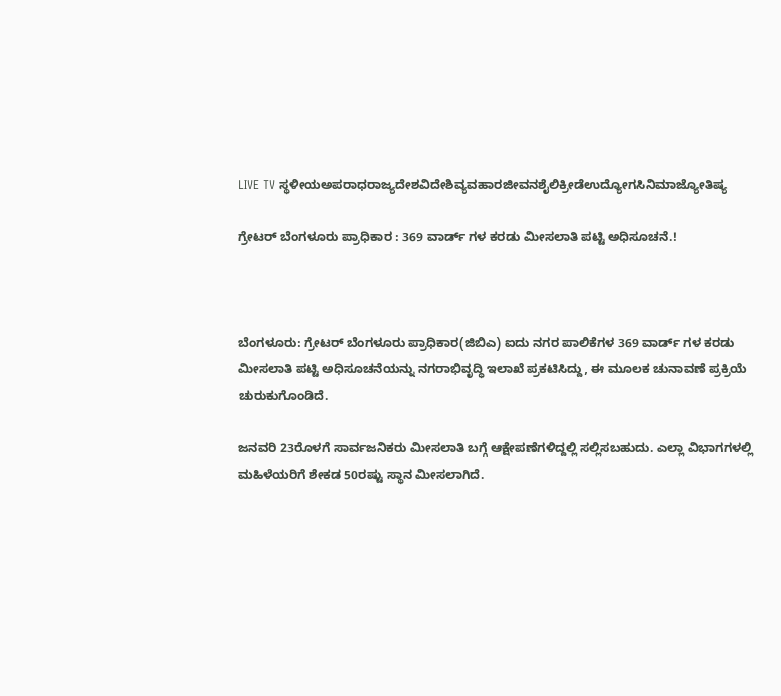LIVE TV ಸ್ಥಳೀಯಅಪರಾಧರಾಜ್ಯದೇಶವಿದೇಶಿವ್ಯವಹಾರಜೀವನಶೈಲಿಕ್ರೀಡೆಉದ್ಯೋಗಸಿನಿಮಾಜ್ಯೋತಿಷ್ಯ

ಗ್ರೇಟರ್ ಬೆಂಗಳೂರು ಪ್ರಾಧಿಕಾರ : 369 ವಾರ್ಡ್ ಗಳ ಕರಡು ಮೀಸಲಾತಿ ಪಟ್ಟಿ ಅಧಿಸೂಚನೆ.!



ಬೆಂಗಳೂರು: ಗ್ರೇಟರ್ ಬೆಂಗಳೂರು ಪ್ರಾಧಿಕಾರ(ಜಿಬಿಎ) ಐದು ನಗರ ಪಾಲಿಕೆಗಳ 369 ವಾರ್ಡ್ ಗಳ ಕರಡು ಮೀಸಲಾತಿ ಪಟ್ಟಿ ಅಧಿಸೂಚನೆಯನ್ನು ನಗರಾಭಿವೃದ್ಧಿ ಇಲಾಖೆ ಪ್ರಕಟಿಸಿದ್ದು, ಈ ಮೂಲಕ ಚುನಾವಣೆ ಪ್ರಕ್ರಿಯೆ ಚುರುಕುಗೊಂಡಿದೆ.

ಜನವರಿ 23ರೊಳಗೆ ಸಾರ್ವಜನಿಕರು ಮೀಸಲಾತಿ ಬಗ್ಗೆ ಆಕ್ಷೇಪಣೆಗಳಿದ್ದಲ್ಲಿ ಸಲ್ಲಿಸಬಹುದು. ಎಲ್ಲಾ ವಿಭಾಗಗಳಲ್ಲಿ ಮಹಿಳೆಯರಿಗೆ ಶೇಕಡ 50ರಷ್ಟು ಸ್ಥಾನ ಮೀಸಲಾಗಿದೆ.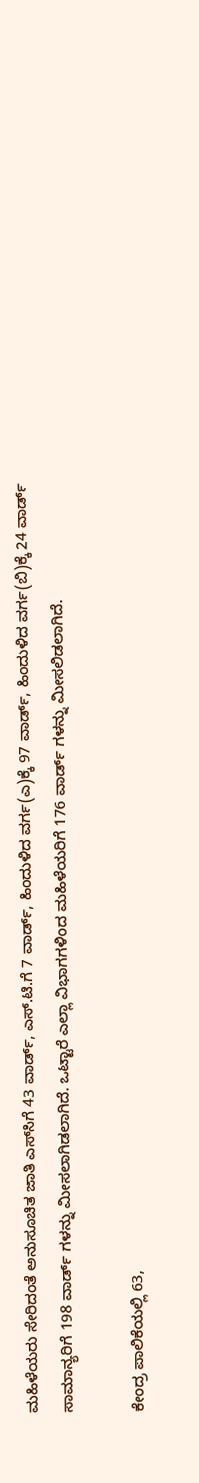ಮಹಿಳೆಯರು ಸೇರಿದಂತೆ ಅನುಸೂಚಿತ ಜಾತಿ ಎಸ್‌ಸಿಗೆ 43 ವಾರ್ಡ್, ಎಸ್.ಟಿ.ಗೆ 7 ವಾರ್ಡ್, ಹಿಂದುಳಿದ ವರ್ಗ(ಎ)ಕ್ಕೆ 97 ವಾರ್ಡ್, ಹಿಂದುಳಿದ ವರ್ಗ(ಬಿ)ಕ್ಕೆ 24 ವಾರ್ಡ್ ಸಾಮಾನ್ಯರಿಗೆ 198 ವಾರ್ಡ್ ಗಳನ್ನು ಮೀಸಲಾಗಿಡಲಾಗಿದೆ. ಒಟ್ಟಾರೆ ಎಲ್ಲಾ ವಿಭಾಗಗಳಿಂದ ಮಹಿಳೆಯರಿಗೆ 176 ವಾರ್ಡ್ ಗಳನ್ನು ಮೀಸಲಿಡಲಾಗಿದೆ.

ಕೇಂದ್ರ ಪಾಲಿಕೆಯಲ್ಲಿ 63,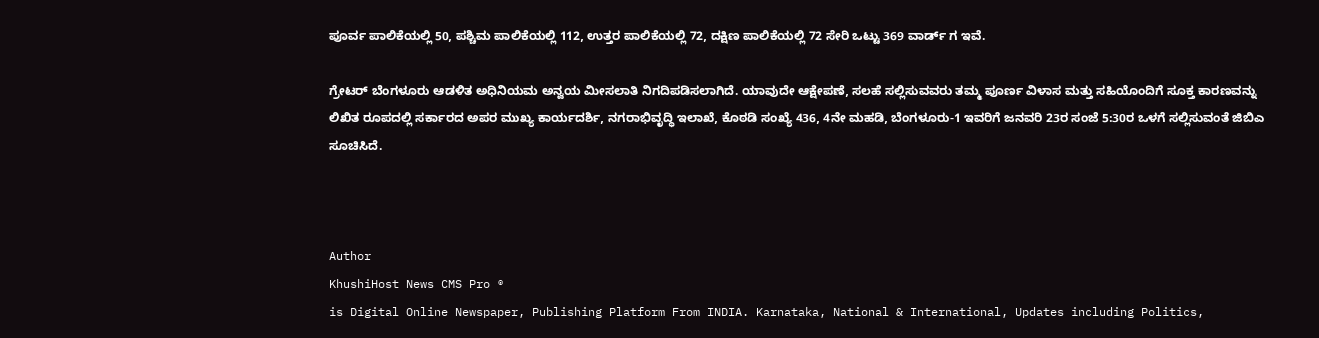ಪೂರ್ವ ಪಾಲಿಕೆಯಲ್ಲಿ 50, ಪಶ್ಚಿಮ ಪಾಲಿಕೆಯಲ್ಲಿ 112, ಉತ್ತರ ಪಾಲಿಕೆಯಲ್ಲಿ 72, ದಕ್ಷಿಣ ಪಾಲಿಕೆಯಲ್ಲಿ 72 ಸೇರಿ ಒಟ್ಟು 369 ವಾರ್ಡ್ ಗ ಇವೆ.

ಗ್ರೇಟರ್ ಬೆಂಗಳೂರು ಆಡಳಿತ ಅಧಿನಿಯಮ ಅನ್ವಯ ಮೀಸಲಾತಿ ನಿಗದಿಪಡಿಸಲಾಗಿದೆ. ಯಾವುದೇ ಆಕ್ಷೇಪಣೆ, ಸಲಹೆ ಸಲ್ಲಿಸುವವರು ತಮ್ಮ ಪೂರ್ಣ ವಿಳಾಸ ಮತ್ತು ಸಹಿಯೊಂದಿಗೆ ಸೂಕ್ತ ಕಾರಣವನ್ನು ಲಿಖಿತ ರೂಪದಲ್ಲಿ ಸರ್ಕಾರದ ಅಪರ ಮುಖ್ಯ ಕಾರ್ಯದರ್ಶಿ, ನಗರಾಭಿವೃದ್ಧಿ ಇಲಾಖೆ, ಕೊಠಡಿ ಸಂಖ್ಯೆ 436, 4ನೇ ಮಹಡಿ, ಬೆಂಗಳೂರು-1 ಇವರಿಗೆ ಜನವರಿ 23ರ ಸಂಜೆ 5:30ರ ಒಳಗೆ ಸಲ್ಲಿಸುವಂತೆ ಜಿಬಿಎ ಸೂಚಿಸಿದೆ.



Author
KhushiHost News CMS Pro ®
is Digital Online Newspaper, Publishing Platform From INDIA. Karnataka, National & International, Updates including Politics,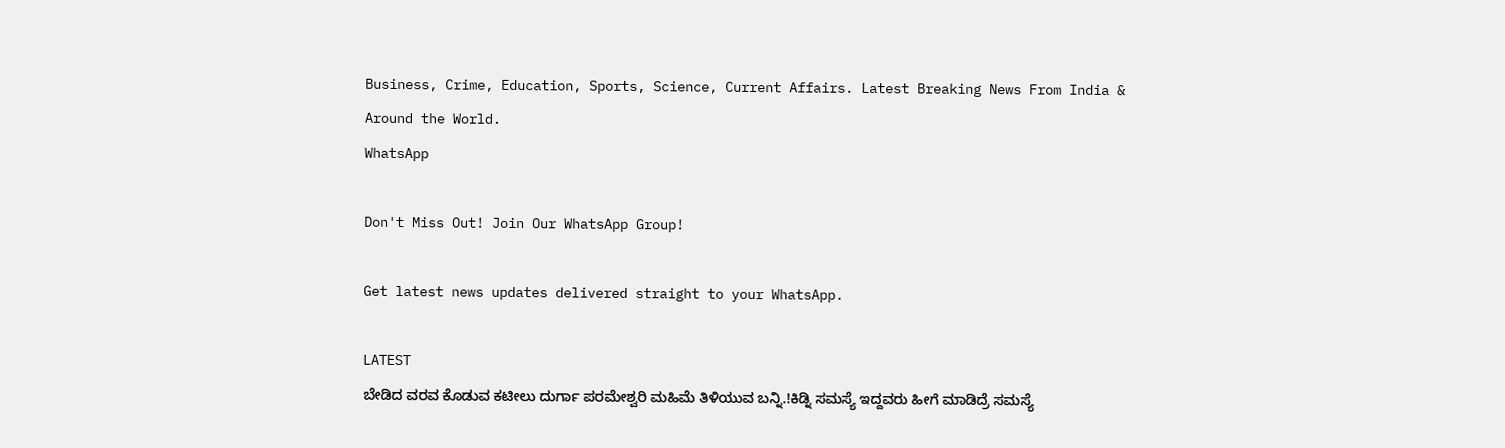Business, Crime, Education, Sports, Science, Current Affairs. Latest Breaking News From India & Around the World.
WhatsApp

Don't Miss Out! Join Our WhatsApp Group!

Get latest news updates delivered straight to your WhatsApp.

LATEST
ಬೇಡಿದ ವರವ ಕೊಡುವ ಕಟೀಲು ದುರ್ಗಾ ಪರಮೇಶ್ವರಿ ಮಹಿಮೆ ತಿಳಿಯುವ ಬನ್ನಿ.!ಕಿಡ್ನಿ ಸಮಸ್ಯೆ ಇದ್ದವರು ಹೀಗೆ ಮಾಡಿದ್ರೆ ಸಮಸ್ಯೆ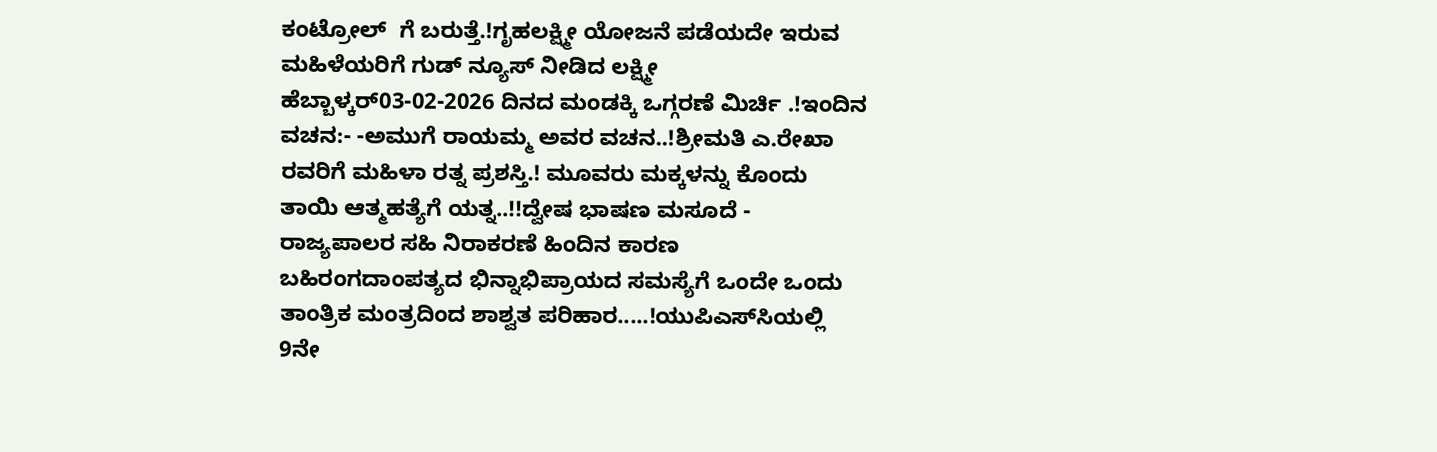ಕಂಟ್ರೋಲ್  ಗೆ ಬರುತ್ತೆ.!ಗೃಹಲಕ್ಷ್ಮೀ ಯೋಜನೆ ಪಡೆಯದೇ ಇರುವ ಮಹಿಳೆಯರಿಗೆ ಗುಡ್ ನ್ಯೂಸ್ ನೀಡಿದ ಲಕ್ಷ್ಮೀ ಹೆಬ್ಬಾಳ್ಕರ್03-02-2026 ದಿನದ ಮಂಡಕ್ಕಿ ಒಗ್ಗರಣೆ ಮಿರ್ಚಿ .!ಇಂದಿನ ವಚನ:- -ಅಮುಗೆ ರಾಯಮ್ಮ ಅವರ ವಚನ..!ಶ್ರೀಮತಿ ಎ.ರೇಖಾ ರವರಿಗೆ ಮಹಿಳಾ ರತ್ನ ಪ್ರಶಸ್ತಿ.! ಮೂವರು ಮಕ್ಕಳನ್ನು ಕೊಂದು ತಾಯಿ ಆತ್ಮಹತ್ಯೆಗೆ ಯತ್ನ..!!ದ್ವೇಷ ಭಾಷಣ ಮಸೂದೆ - ರಾಜ್ಯಪಾಲರ ಸಹಿ ನಿರಾಕರಣೆ ಹಿಂದಿನ ಕಾರಣ ಬಹಿರಂಗದಾಂಪತ್ಯದ ಭಿನ್ನಾಭಿಪ್ರಾಯದ ಸಮಸ್ಯೆಗೆ ಒಂದೇ ಒಂದು ತಾಂತ್ರಿಕ ಮಂತ್ರದಿಂದ ಶಾಶ್ವತ ಪರಿಹಾರ.....!ಯುಪಿಎಸ್‌ಸಿಯಲ್ಲಿ 9ನೇ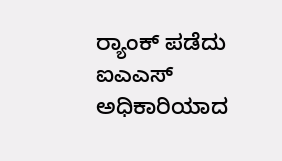ರ‍್ಯಾಂಕ್ ಪಡೆದು ಐಎಎಸ್ ಅಧಿಕಾರಿಯಾದ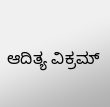ಆದಿತ್ಯ ವಿಕ್ರಮ್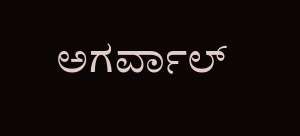ಅಗರ್ವಾಲ್